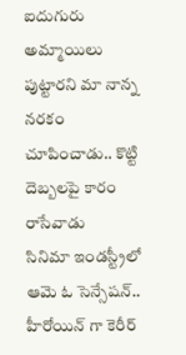ఐదుగురు అమ్మాయిలు పుట్టారని మా నాన్న నరకం చూపించాడు.. కొట్టి దెబ్బలపై కారం రాసేవాడు
సినిమా ఇండస్ట్రీలో ఆమె ఓ సెన్సేషన్.. హీరోయిన్ గా కెరీర్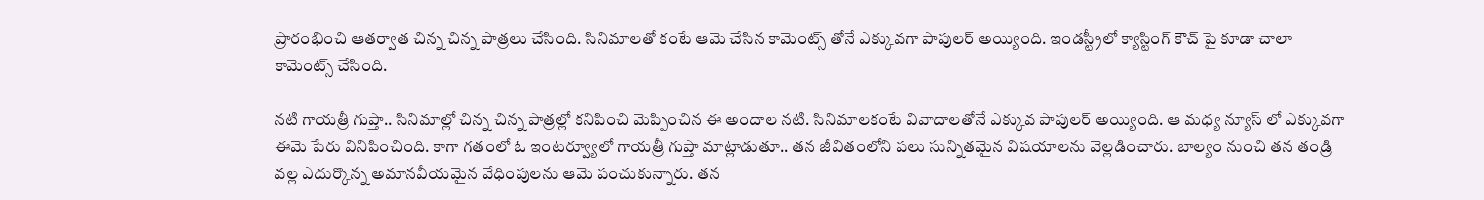ప్రారంభించి ఆతర్వాత చిన్న చిన్న పాత్రలు చేసింది. సినిమాలతో కంటే ఆమె చేసిన కామెంట్స్ తోనే ఎక్కువగా పాపులర్ అయ్యింది. ఇండస్ట్రీలో క్యాస్టింగ్ కౌచ్ పై కూడా చాలా కామెంట్స్ చేసింది.

నటి గాయత్రీ గుప్తా.. సినిమాల్లో చిన్న చిన్న పాత్రల్లో కనిపించి మెప్పించిన ఈ అందాల నటి. సినిమాలకంటే వివాదాలతోనే ఎక్కువ పాపులర్ అయ్యింది. ఆ మధ్య న్యూస్ లో ఎక్కువగా ఈమె పేరు వినిపించింది. కాగా గతంలో ఓ ఇంటర్వ్యూలో గాయత్రీ గుప్తా మాట్లాడుతూ.. తన జీవితంలోని పలు సున్నితమైన విషయాలను వెల్లడించారు. బాల్యం నుంచి తన తండ్రి వల్ల ఎదుర్కొన్న అమానవీయమైన వేధింపులను ఆమె పంచుకున్నారు. తన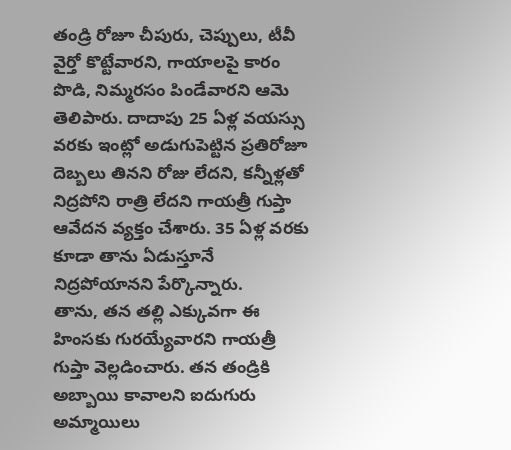తండ్రి రోజూ చీపురు, చెప్పులు, టీవీ వైర్తో కొట్టేవారని, గాయాలపై కారం పొడి, నిమ్మరసం పిండేవారని ఆమె తెలిపారు. దాదాపు 25 ఏళ్ల వయస్సు వరకు ఇంట్లో అడుగుపెట్టిన ప్రతిరోజూ దెబ్బలు తినని రోజు లేదని, కన్నీళ్లతో నిద్రపోని రాత్రి లేదని గాయత్రీ గుప్తా ఆవేదన వ్యక్తం చేశారు. 35 ఏళ్ల వరకు కూడా తాను ఏడుస్తూనే నిద్రపోయానని పేర్కొన్నారు.
తాను, తన తల్లి ఎక్కువగా ఈ హింసకు గురయ్యేవారని గాయత్రీ గుప్తా వెల్లడించారు. తన తండ్రికి అబ్బాయి కావాలని ఐదుగురు అమ్మాయిలు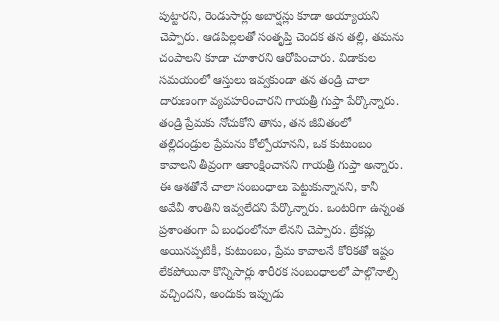పుట్టారని, రెండుసార్లు అబార్షన్లు కూడా అయ్యాయని చెప్పారు. ఆడపిల్లలతో సంతృప్తి చెందక తన తల్లి, తమను చంపాలని కూడా చూశారని ఆరోపించారు. విడాకుల సమయంలో ఆస్తులు ఇవ్వకుండా తన తండ్రి చాలా దారుణంగా వ్యవహరించారని గాయత్రీ గుప్తా పేర్కొన్నారు.
తండ్రి ప్రేమకు నోచుకోని తాను, తన జీవితంలో తల్లిదండ్రుల ప్రేమను కోల్పోయానని, ఒక కుటుంబం కావాలని తీవ్రంగా ఆకాంక్షించానని గాయత్రీ గుప్తా అన్నారు. ఈ ఆశతోనే చాలా సంబంధాలు పెట్టుకున్నానని, కానీ అవేవీ శాంతిని ఇవ్వలేదని పేర్కొన్నారు. ఒంటరిగా ఉన్నంత ప్రశాంతంగా ఏ బంధంలోనూ లేనని చెప్పారు. బ్రేకప్లు అయినప్పటికీ, కుటుంబం, ప్రేమ కావాలనే కోరికతో ఇష్టం లేకపోయినా కొన్నిసార్లు శారీరక సంబంధాలలో పాల్గొనాల్సి వచ్చిందని, అందుకు ఇప్పుడు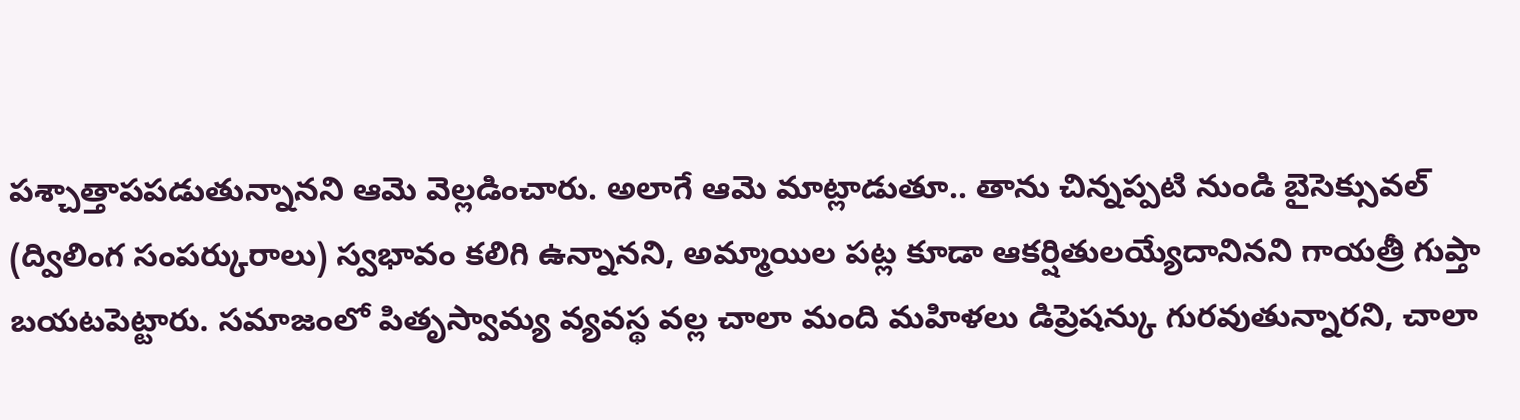పశ్చాత్తాపపడుతున్నానని ఆమె వెల్లడించారు. అలాగే ఆమె మాట్లాడుతూ.. తాను చిన్నప్పటి నుండి బైసెక్సువల్ (ద్విలింగ సంపర్కురాలు) స్వభావం కలిగి ఉన్నానని, అమ్మాయిల పట్ల కూడా ఆకర్షితులయ్యేదానినని గాయత్రీ గుప్తా బయటపెట్టారు. సమాజంలో పితృస్వామ్య వ్యవస్థ వల్ల చాలా మంది మహిళలు డిప్రెషన్కు గురవుతున్నారని, చాలా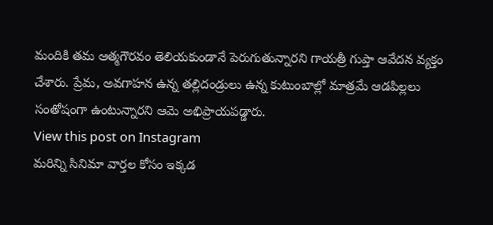మందికి తమ ఆత్మగౌరవం తెలియకుండానే పెరుగుతున్నారని గాయత్రీ గుప్తా ఆవేదన వ్యక్తం చేశారు. ప్రేమ, అవగాహన ఉన్న తల్లిదండ్రులు ఉన్న కుటుంబాల్లో మాత్రమే ఆడపిల్లలు సంతోషంగా ఉంటున్నారని ఆమె అభిప్రాయపడ్డారు.
View this post on Instagram
మరిన్ని సినిమా వార్తల కోసం ఇక్కడ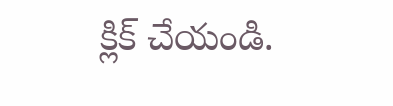క్లిక్ చేయండి.